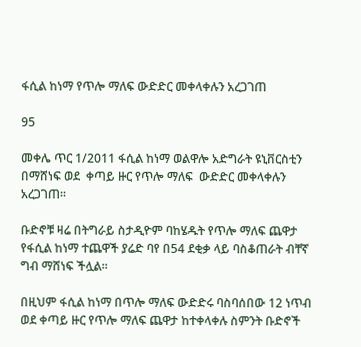ፋሲል ከነማ የጥሎ ማለፍ ውድድር መቀላቀሉን አረጋገጠ

95

መቀሌ ጥር 1/2011 ፋሲል ከነማ ወልዋሎ አድግራት ዩኒቨርስቲን  በማሸነፍ ወደ  ቀጣይ ዙር የጥሎ ማለፍ  ውድድር መቀላቀሉን አረጋገጠ፡፡

ቡድኖቹ ዛሬ በትግራይ ስታዲዮም ባከሄዱት የጥሎ ማለፍ ጨዋታ የፋሲል ከነማ ተጨዋች ያሬድ ባየ በ54 ደቂቃ ላይ ባስቆጠራት ብቸኛ ግብ ማሸነፍ ችሏል፡፡

በዚህም ፋሲል ከነማ በጥሎ ማለፍ ውድድሩ ባስባሰበው 12 ነጥብ ወደ ቀጣይ ዙር የጥሎ ማለፍ ጨዋታ ከተቀላቀሉ ስምንት ቡድኖች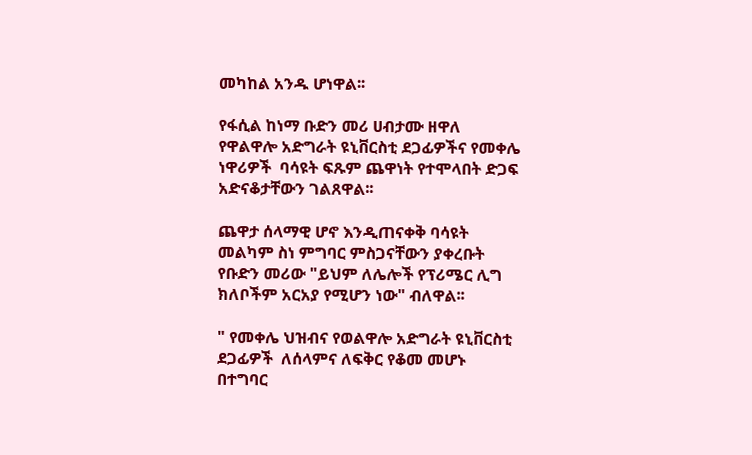መካከል አንዱ ሆነዋል፡፡

የፋሲል ከነማ ቡድን መሪ ሀብታሙ ዘዋለ የዋልዋሎ አድግራት ዩኒቨርስቲ ደጋፊዎችና የመቀሌ ነዋሪዎች  ባሳዩት ፍጹም ጨዋነት የተሞላበት ድጋፍ አድናቆታቸውን ገልጸዋል፡፡

ጨዋታ ሰላማዊ ሆኖ እንዲጠናቀቅ ባሳዩት መልካም ስነ ምግባር ምስጋናቸውን ያቀረቡት  የቡድን መሪው "ይህም ለሌሎች የፕሪሜር ሊግ ክለቦችም አርአያ የሚሆን ነው" ብለዋል፡፡

" የመቀሌ ህዝብና የወልዋሎ አድግራት ዩኒቨርስቲ ደጋፊዎች  ለሰላምና ለፍቅር የቆመ መሆኑ በተግባር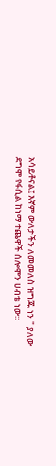አሳይቶናል፤ እኛም ውለታችን ለመመለስ ዝግጁ ነን " ያለው ደግሞ የፋሲል ከነማ ተጨዋች ሰሎሞን ሀብቴ ነው፡፡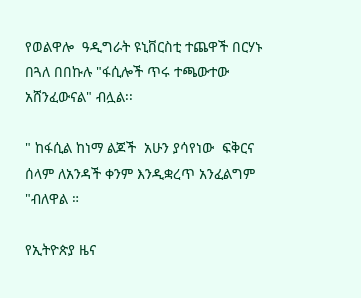የወልዋሎ  ዓዲግራት ዩኒቨርስቲ ተጨዋች በርሃኑ በጓለ በበኩሉ "ፋሲሎች ጥሩ ተጫውተው አሸንፈውናል" ብሏል፡፡

" ከፋሲል ከነማ ልጆች  አሁን ያሳየነው  ፍቅርና ሰላም ለአንዳች ቀንም እንዲቋረጥ አንፈልግም "ብለዋል ።

የኢትዮጵያ ዜና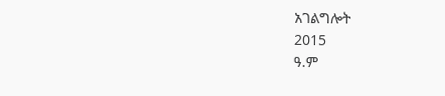አገልግሎት
2015
ዓ.ም